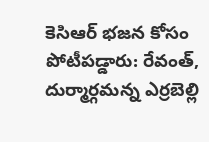కెసిఆర్ భజన కోసం పోటీపడ్డారు: రేవంత్, దుర్మార్గమన్న ఎర్రబెల్లి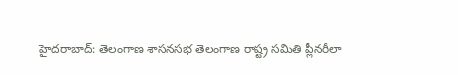హైదరాబాద్: తెలంగాణ శాసనసభ తెలంగాణ రాష్ట్ర సమితి ప్లీనరీలా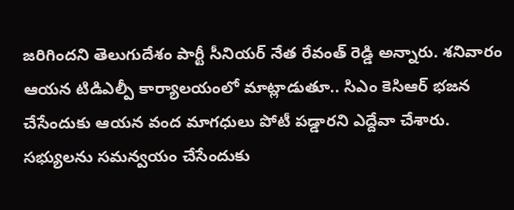జరిగిందని తెలుగుదేశం పార్టీ సీనియర్ నేత రేవంత్ రెడ్డి అన్నారు. శనివారం ఆయన టిడిఎల్పీ కార్యాలయంలో మాట్లాడుతూ.. సిఎం కెసిఆర్ భజన చేసేందుకు ఆయన వంద మాగధులు పోటీ పడ్డారని ఎద్దేవా చేశారు. సభ్యులను సమన్వయం చేసేందుకు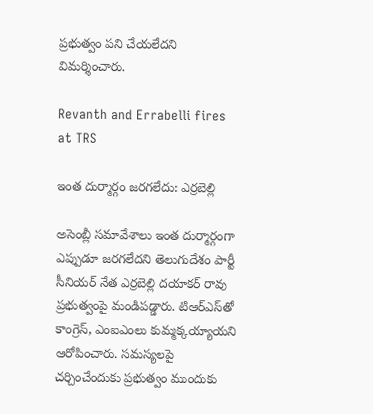ప్రభుత్వం పని చేయలేదని విమర్శించారు.

Revanth and Errabelli fires at TRS

ఇంత దుర్మార్గం జరగలేదు: ఎర్రబెల్లి

అసెంబ్లీ సమావేశాలు ఇంత దుర్మార్గంగా ఎప్పుడూ జరగలేదని తెలుగుదేశం పార్టీ సీనియర్ నేత ఎర్రబెల్లి దయాకర్ రావు ప్రభుత్వంపై మండిపడ్డారు. టిఆర్ఎస్‌తో కాంగ్రెస్, ఎంఐఎంలు కుమ్మక్కయ్యాయని ఆరోపించారు. సమస్యలపై చర్చించేందుకు ప్రభుత్వం ముందుకు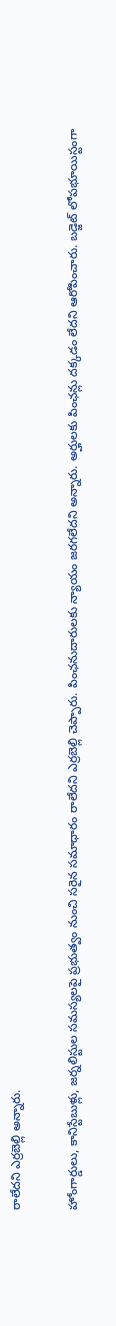రాలేదని ఎర్రబెల్లి అన్నారు.

హోంగార్డులు, కానిస్టేబుళ్లు, జర్నలిస్టుల సమస్యలపై ప్రభుత్వం నుంచి సరైన సమాధారం రాలేదని ఎర్రబెల్లి చెప్పారు. పింఛనుదారులకు న్యాయం జరగలేదని అన్నారు. అర్హులకు పింఛన్లు దక్కడం లేదని ఆరోపించారు. బడ్జెట్ లోపభూయిస్టంగా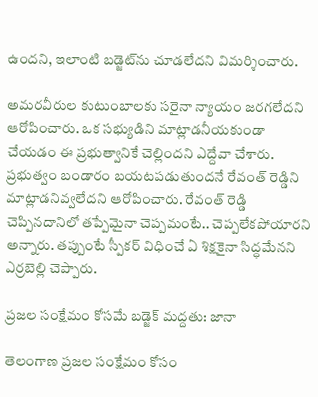ఉందని, ఇలాంటి బడ్జెట్‌ను చూడలేదని విమర్శించారు.

అమరవీరుల కుటుంబాలకు సరైనా న్యాయం జరగలేదని ఆరోపించారు. ఒక సభ్యుడిని మాట్లాడనీయకుండా చేయడం ఈ ప్రభుత్వానికే చెల్లిందని ఎద్దేవా చేశారు. ప్రభుత్వం బండారం బయటపడుతుందనే రేవంత్ రెడ్డిని మాట్లాడనివ్వలేదని ఆరోపించారు. రేవంత్ రెడ్డి చెప్పినదానిలో తప్పేమైనా చెప్పమంటే.. చెప్పలేకపోయారని అన్నారు. తప్పుంటే స్పీకర్ విధించే ఏ శిక్షకైనా సిద్ధమేనని ఎర్రబెల్లి చెప్పారు.

ప్రజల సంక్షేమం కోసమే బడ్జెక్ మద్దతు: జానా

తెలంగాణ ప్రజల సంక్షేమం కోసం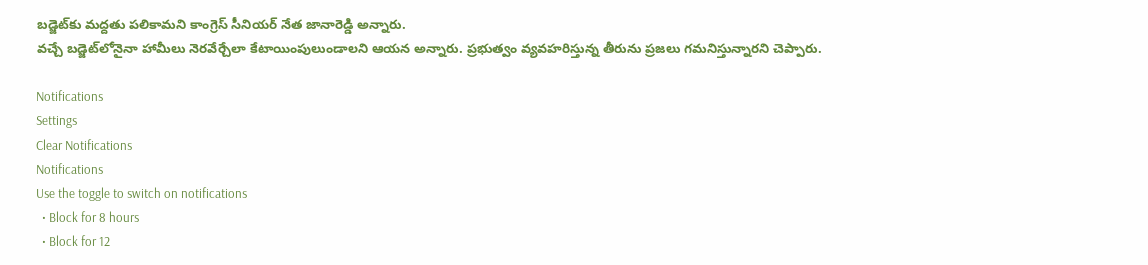బడ్జెట్‌కు మద్దతు పలికామని కాంగ్రెస్ సీనియర్ నేత జానారెడ్డి అన్నారు.
వచ్చే బడ్జెట్‌లోనైనా హామీలు నెరవేర్చేలా కేటాయింపులుండాలని ఆయన అన్నారు. ప్రభుత్వం వ్యవహరిస్తున్న తీరును ప్రజలు గమనిస్తున్నారని చెప్పారు.

Notifications
Settings
Clear Notifications
Notifications
Use the toggle to switch on notifications
  • Block for 8 hours
  • Block for 12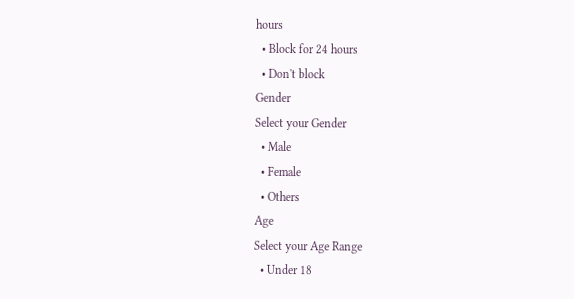hours
  • Block for 24 hours
  • Don't block
Gender
Select your Gender
  • Male
  • Female
  • Others
Age
Select your Age Range
  • Under 18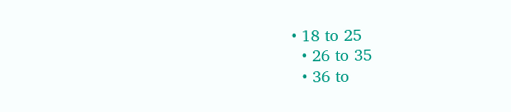• 18 to 25
  • 26 to 35
  • 36 to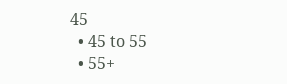45
  • 45 to 55
  • 55+